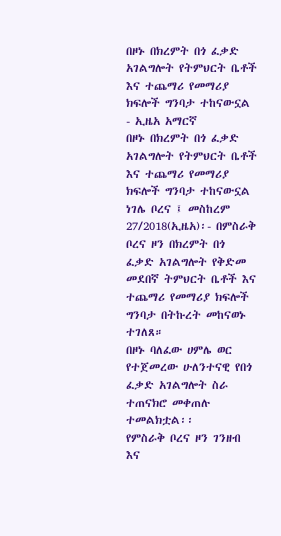በዞኑ በክረምት በጎ ፈቃድ አገልግሎት የትምህርት ቤቶች እና ተጨማሪ የመማሪያ ክፍሎች ግንባታ ተከናውኗል - ኢዜአ አማርኛ
በዞኑ በክረምት በጎ ፈቃድ አገልግሎት የትምህርት ቤቶች እና ተጨማሪ የመማሪያ ክፍሎች ግንባታ ተከናውኗል
ነገሌ ቦረና ፤ መስከረም 27/2018(ኢዜአ)፡- በምስራቅ ቦረና ዞን በክረምት በጎ ፈቃድ አገልግሎት የቅድመ መደበኛ ትምህርት ቤቶች እና ተጨማሪ የመማሪያ ክፍሎች ግንባታ በትኩረት መከናወኑ ተገለጸ።
በዞኑ ባለፈው ሀምሌ ወር የተጀመረው ሁለንተናዊ የበጎ ፈቃድ አገልግሎት ስራ ተጠናክሮ መቀጠሉ ተመልክቷል፡፡
የምስራቅ ቦረና ዞን ገንዘብ እና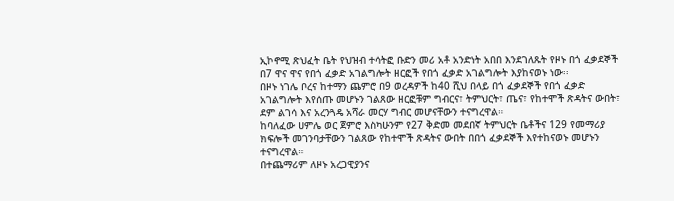ኢኮኖሚ ጽህፈት ቤት የህዝብ ተሳትፎ ቡድን መሪ አቶ አንድነት አበበ እንደገለጹት የዞኑ በጎ ፈቃደኞች በ7 ዋና ዋና የበጎ ፈቃድ አገልግሎት ዘርፎች የበጎ ፈቃድ አገልግሎት እያከናወኑ ነው፡፡
በዞኑ ነገሌ ቦረና ከተማን ጨምሮ በ9 ወረዳዎች ከ40 ሺህ በላይ በጎ ፈቃደኞች የበጎ ፈቃድ አገልግሎት እየሰጡ መሆኑን ገልጸው ዘርፎቹም ግብርና፣ ትምህርት፣ ጤና፣ የከተሞች ጽዳትና ውበት፣ ደም ልገሳ እና አረንጓዴ አሻራ መርሃ ግብር መሆናቸውን ተናግረዋል።
ከባለፈው ሀምሌ ወር ጀምሮ እስካሁንም የ27 ቅድመ መደበኛ ትምህርት ቤቶችና 129 የመማሪያ ክፍሎች መገንባታቸውን ገልጸው የከተሞች ጽዳትና ውበት በበጎ ፈቃደኞች እየተከናወኑ መሆኑን ተናግረዋል።
በተጨማሪም ለዞኑ አረጋዊያንና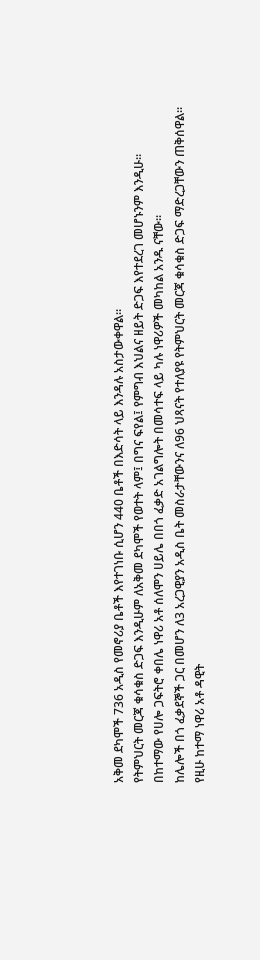አቅመ ደካሞች 736 አዲስ የመኖሪያ ቤቶች እየተገነቡ ሲሆን 440 ቤቶች በእድሳት ላይ እንዳሉ አስታውቀዋል፡፡
የትምህርት መርጃ ቁሳቁስ ድጋፍ እንዲሁም ለአቅመ ደካሞች የወተት ላም፤ በግና ፍየል፤ የምግብ እህልና ዘይት ድጋፍ እየተደረገ መሆኑንም እንዲሁ።
በከተማው የሀሎ ጋፍትሮ ቀበሌ ነዋሪ አቶ ሰለሞን ሀይሌ በበጎ ፈቃድ አገልግሎት በመሳተፍ ላይ ካሉ ነዋሪዎች መካከል አንዱ ናቸው፡፡
ከሌሎች በጎ ፈቃደኞች ጋር በመሆን ለ3 አረጋዊያን አዲስ ቤት መስራታቸውንና ለ96 ህጻናት የተለያዩ የትምህርት መርጃ ቁሳቁስ ድጋፍ ማድረጋቸውን ጠቅሰዋል፡፡
የዚሁ ከተማ ነዋሪ አቶ ዳዊት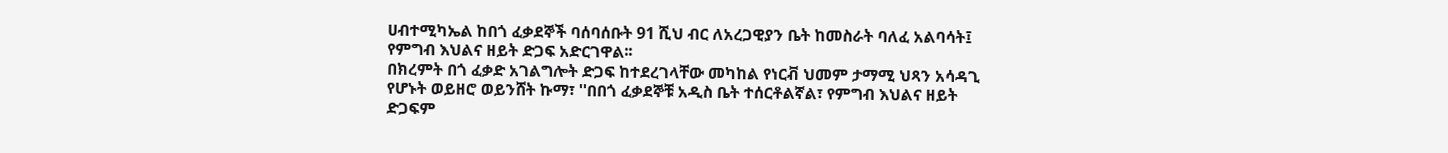ሀብተሚካኤል ከበጎ ፈቃደኞች ባሰባሰቡት 91 ሺህ ብር ለአረጋዊያን ቤት ከመስራት ባለፈ አልባሳት፤ የምግብ እህልና ዘይት ድጋፍ አድርገዋል፡፡
በክረምት በጎ ፈቃድ አገልግሎት ድጋፍ ከተደረገላቸው መካከል የነርቭ ህመም ታማሚ ህጻን አሳዳጊ የሆኑት ወይዘሮ ወይንሸት ኩማ፣ ''በበጎ ፈቃደኞቹ አዲስ ቤት ተሰርቶልኛል፣ የምግብ እህልና ዘይት ድጋፍም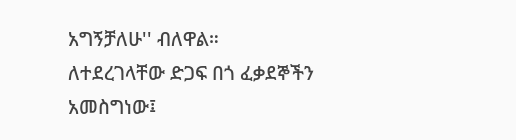አግኝቻለሁ'' ብለዋል።
ለተደረገላቸው ድጋፍ በጎ ፈቃደኞችን አመስግነው፤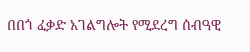በበጎ ፈቃድ አገልግሎት የሚደረግ ሰብዓዊ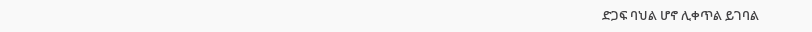ድጋፍ ባህል ሆኖ ሊቀጥል ይገባል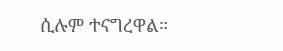ሲሉም ተናግረዋል።